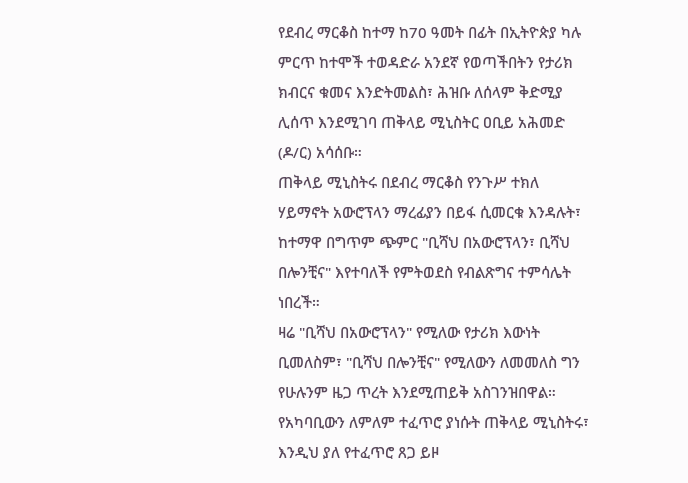የደብረ ማርቆስ ከተማ ከ70 ዓመት በፊት በኢትዮጵያ ካሉ ምርጥ ከተሞች ተወዳድራ አንደኛ የወጣችበትን የታሪክ ክብርና ቁመና እንድትመልስ፣ ሕዝቡ ለሰላም ቅድሚያ ሊሰጥ እንደሚገባ ጠቅላይ ሚኒስትር ዐቢይ አሕመድ (ዶ/ር) አሳሰቡ።
ጠቅላይ ሚኒስትሩ በደብረ ማርቆስ የንጉሥ ተክለ ሃይማኖት አውሮፕላን ማረፊያን በይፋ ሲመርቁ እንዳሉት፣ ከተማዋ በግጥም ጭምር "ቢሻህ በአውሮፕላን፣ ቢሻህ በሎንቺና" እየተባለች የምትወደስ የብልጽግና ተምሳሌት ነበረች።
ዛሬ "ቢሻህ በአውሮፕላን" የሚለው የታሪክ እውነት ቢመለስም፣ "ቢሻህ በሎንቺና" የሚለውን ለመመለስ ግን የሁሉንም ዜጋ ጥረት እንደሚጠይቅ አስገንዝበዋል።
የአካባቢውን ለምለም ተፈጥሮ ያነሱት ጠቅላይ ሚኒስትሩ፣ እንዲህ ያለ የተፈጥሮ ጸጋ ይዞ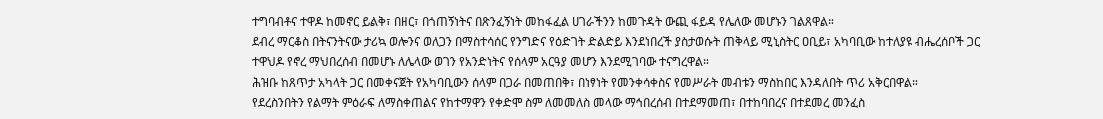ተግባብቶና ተዋዶ ከመኖር ይልቅ፣ በዘር፣ በጎጠኝነትና በጽንፈኝነት መከፋፈል ሀገራችንን ከመጉዳት ውጪ ፋይዳ የሌለው መሆኑን ገልጸዋል።
ደብረ ማርቆስ በትናንትናው ታሪኳ ወሎንና ወለጋን በማስተሳሰር የንግድና የዕድገት ድልድይ እንደነበረች ያስታወሱት ጠቅላይ ሚኒስትር ዐቢይ፣ አካባቢው ከተለያዩ ብሔረሰቦች ጋር ተዋህዶ የኖረ ማህበረሰብ በመሆኑ ለሌላው ወገን የአንድነትና የሰላም አርዓያ መሆን እንደሚገባው ተናግረዋል።
ሕዝቡ ከጸጥታ አካላት ጋር በመቀናጀት የአካባቢውን ሰላም በጋራ በመጠበቅ፣ በነፃነት የመንቀሳቀስና የመሥራት መብቱን ማስከበር እንዳለበት ጥሪ አቅርበዋል።
የደረስንበትን የልማት ምዕራፍ ለማስቀጠልና የከተማዋን የቀድሞ ስም ለመመለስ መላው ማኅበረሰብ በተደማመጠ፣ በተከባበረና በተደመረ መንፈስ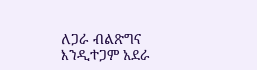ለጋራ ብልጽግና እንዲተጋም አደራ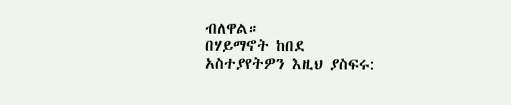ብለዋል።
በሃይማኖት ከበደ
አስተያየትዎን እዚህ ያስፍሩ: